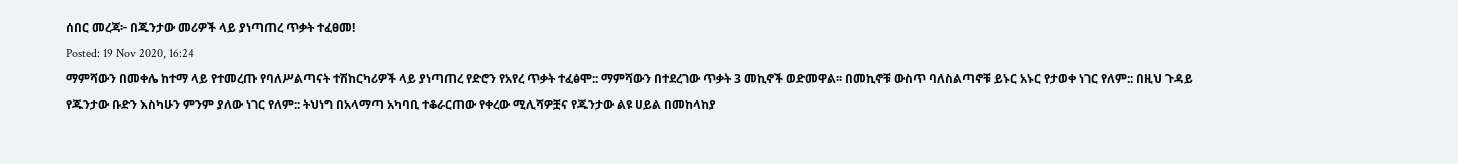ሰበር መረጃ፦ በጁንታው መሪዎች ላይ ያነጣጠረ ጥቃት ተፈፀመ!
Posted: 19 Nov 2020, 16:24
ማምሻውን በመቀሌ ከተማ ላይ የተመረጡ የባለሥልጣናት ተሽከርካሪዎች ላይ ያነጣጠረ የድሮን የአየረ ጥቃት ተፈፅሞ:: ማምሻውን በተደረገው ጥቃት 3 መኪኖች ወድመዋል፡፡ በመኪኖቹ ውስጥ ባለስልጣኖቹ ይኑር አኑር የታወቀ ነገር የለም:: በዚህ ጉዳይ የጁንታው ቡድን እስካሁን ምንም ያለው ነገር የለም:: ትህነግ በአላማጣ አካባቢ ተቆራርጠው የቀረው ሚሊሻዎቿና የጁንታው ልዩ ሀይል በመከላከያ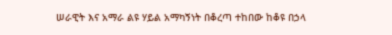ሠራዊት እና አማራ ልዩ ሃይል አማካኝነት በቆረጣ ተከበው ከቆዩ በኃላ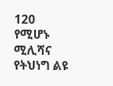120 የሚሆኑ ሚሊሻና የትህነግ ልዩ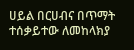ሀይል በርሀብና በጥማት ተሰቃይተው ለመከላክያ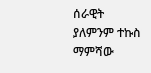ሰራዊት ያለምንም ተኩስ ማምሻው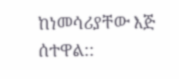ከነመሳሪያቸው እጅ ሰተዋል::